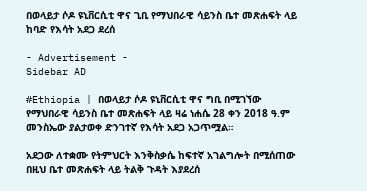በወላይታ ሶዶ ዩኒቨርሲቲ ዋና ጊቢ የማህበራዊ ሳይንስ ቤተ መጽሐፍት ላይ ከባድ የእሳት አደጋ ደረሰ

- Advertisement -
Sidebar AD

#Ethiopia | በወላይታ ሶዶ ዩኒቨርሲቲ ዋና ግቢ በሚገኘው የማህበራዊ ሳይንስ ቤተ መጽሐፍት ላይ ዛሬ ነሐሴ 28 ቀን 2018 ዓ.ም መንስኤው ያልታወቀ ድንገተኛ የእሳት አደጋ አጋጥሟል።

አደጋው ለተቋሙ የትምህርት እንቅስቃሴ ከፍተኛ አገልግሎት በሚሰጠው በዚህ ቤተ መጽሐፍት ላይ ትልቅ ጉዳት እያደረሰ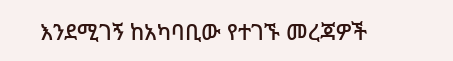እንደሚገኝ ከአካባቢው የተገኙ መረጃዎች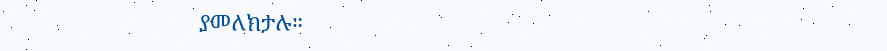ያመለክታሉ።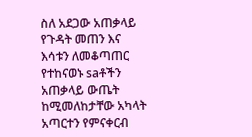ስለ አደጋው አጠቃላይ የጉዳት መጠን እና እሳቱን ለመቆጣጠር የተከናወኑ saቶችን አጠቃላይ ውጤት ከሚመለከታቸው አካላት አጣርተን የምናቀርብ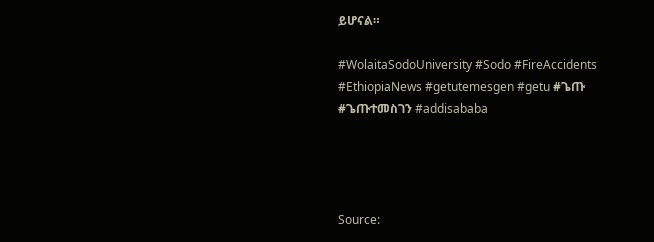ይሆናል።

#WolaitaSodoUniversity #Sodo #FireAccidents #EthiopiaNews #getutemesgen #getu #ጌጡ #ጌጡተመስገን #addisababa




Source: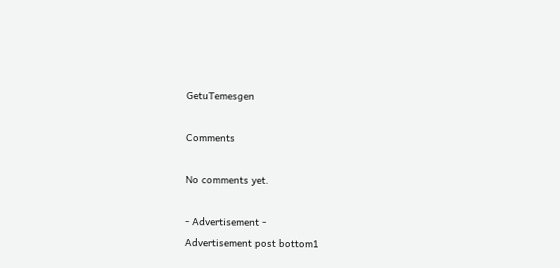GetuTemesgen

Comments

No comments yet.

- Advertisement -
Advertisement post bottom1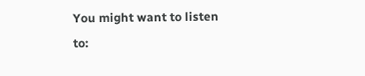You might want to listen to: